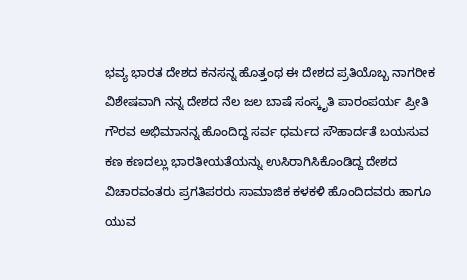ಭವ್ಯ ಭಾರತ ದೇಶದ ಕನಸನ್ನ ಹೊತ್ತಂಥ ಈ ದೇಶದ ಪ್ರತಿಯೊಬ್ಬ ನಾಗರೀಕ ವಿಶೇಷವಾಗಿ ನನ್ನ ದೇಶದ ನೆಲ ಜಲ ಬಾಷೆ ಸಂಸ್ಕೃತಿ ಪಾರಂಪರ್ಯ ಪ್ರೀತಿ ಗೌರವ ಅಭಿಮಾನನ್ನ ಹೊಂದಿದ್ದ ಸರ್ವ ಧರ್ಮದ ಸೌಹಾರ್ದತೆ ಬಯಸುವ ಕಣ ಕಣದಲ್ಲು ಭಾರತೀಯತೆಯನ್ನು ಉಸಿರಾಗಿಸಿಕೊಂಡಿದ್ದ ದೇಶದ ವಿಚಾರವಂತರು ಪ್ರಗತಿಪರರು ಸಾಮಾಜಿಕ ಕಳಕಳಿ ಹೊಂದಿದವರು ಹಾಗೂ ಯುವ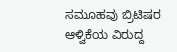ಸಮೂಹವು ಬ್ರಿಟಿಷರ ಆಳ್ವಿಕೆಯ ವಿರುದ್ದ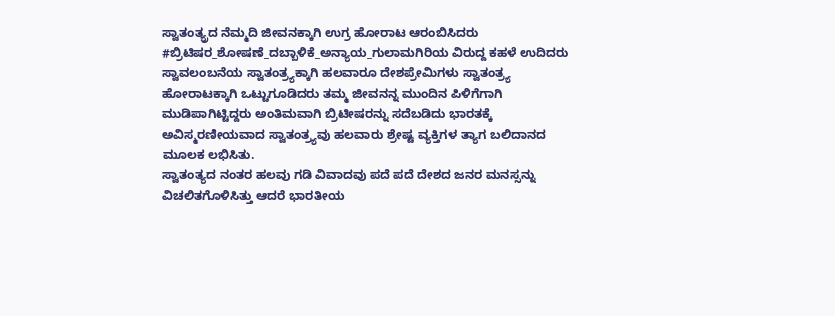ಸ್ವಾತಂತ್ಯ್ರದ ನೆಮ್ಮದಿ ಜೀವನಕ್ಕಾಗಿ ಉಗ್ರ ಹೋರಾಟ ಆರಂಬಿಸಿದರು #ಬ್ರಿಟಿಷರ_ಶೋಷಣೆ_ದಬ್ಬಾಳಿಕೆ_ಅನ್ಯಾಯ_ಗುಲಾಮಗಿರಿಯ ವಿರುದ್ದ ಕಹಳೆ ಉದಿದರು
ಸ್ವಾವಲಂಬನೆಯ ಸ್ವಾತಂತ್ರ್ಯಕ್ಕಾಗಿ ಹಲವಾರೂ ದೇಶಪ್ರೇಮಿಗಳು ಸ್ವಾತಂತ್ರ್ಯ ಹೋರಾಟಕ್ಕಾಗಿ ಒಟ್ಟುಗೂಡಿದರು ತಮ್ಮ ಜೀವನನ್ನ ಮುಂದಿನ ಪಿಳಿಗೆಗಾಗಿ ಮುಡಿಪಾಗಿಟ್ಟಿದ್ದರು ಅಂತಿಮವಾಗಿ ಬ್ರಿಟೀಷರನ್ನು ಸದೆಬಡಿದು ಭಾರತಕ್ಕೆ ಅವಿಸ್ಮರಣೀಯವಾದ ಸ್ವಾತಂತ್ರ್ಯವು ಹಲವಾರು ಶ್ರೇಷ್ಟ ವ್ಯಕ್ತಿಗಳ ತ್ಯಾಗ ಬಲಿದಾನದ ಮೂಲಕ ಲಭಿಸಿತು.
ಸ್ವಾತಂತ್ಯದ ನಂತರ ಹಲವು ಗಡಿ ವಿವಾದವು ಪದೆ ಪದೆ ದೇಶದ ಜನರ ಮನಸ್ಸನ್ನು ವಿಚಲಿತಗೊಳಿಸಿತ್ತು ಆದರೆ ಭಾರತೀಯ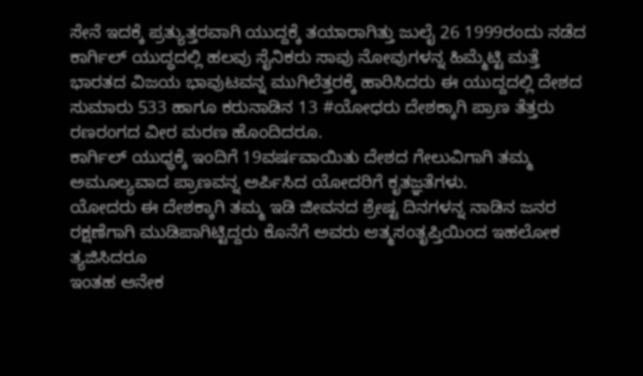ಸೇನೆ ಇದಕ್ಕೆ ಪ್ರತ್ಯುತ್ತರವಾಗಿ ಯುದ್ದಕ್ಕೆ ತಯಾರಾಗಿತ್ತು ಜುಲೈ 26 1999ರಂದು ನಡೆದ ಕಾರ್ಗಿಲ್ ಯುದ್ಧದಲ್ಲಿ ಹಲವು ಸೈನಿಕರು ಸಾವು ನೋವುಗಳನ್ನ ಹಿಮ್ಮೆಟ್ಟಿ ಮತ್ತೆ ಭಾರತದ ವಿಜಯ ಭಾವುಟವನ್ನ ಮುಗಿಲೆತ್ತರಕ್ಕೆ ಹಾರಿಸಿದರು ಈ ಯುದ್ದದಲ್ಲಿ ದೇಶದ ಸುಮಾರು 533 ಹಾಗೂ ಕರುನಾಡಿನ 13 #ಯೋಧರು ದೇಶಕ್ಕಾಗಿ ಪ್ರಾಣ ತೆತ್ತರು ರಣರಂಗದ ವೀರ ಮರಣ ಹೊಂದಿದರೂ.
ಕಾರ್ಗಿಲ್ ಯುಧ್ಧಕ್ಕೆ ಇಂದಿಗೆ 19ವರ್ಷವಾಯಿತು ದೇಶದ ಗೇಲುವಿಗಾಗಿ ತಮ್ಮ ಅಮೂಲ್ಯವಾದ ಪ್ರಾಣವನ್ನ ಅರ್ಪಿಸಿದ ಯೋದರಿಗೆ ಕೃತಜ್ಞತೆಗಳು.
ಯೋದರು ಈ ದೇಶಕ್ಕಾಗಿ ತಮ್ಮ ಇಡಿ ಜೀವನದ ಶ್ರೇಷ್ಟ ದಿನಗಳನ್ನ ನಾಡಿನ ಜನರ ರಕ್ಷಣೆಗಾಗಿ ಮುಡಿಪಾಗಿಟ್ಟಿದ್ದರು ಕೊನೆಗೆ ಅವರು ಆತ್ಮಸಂತೃಪ್ತಿಯಿಂದ ಇಹಲೋಕ ತ್ಯಜಿಸಿದರೂ
ಇಂತಹ ಅನೇಕ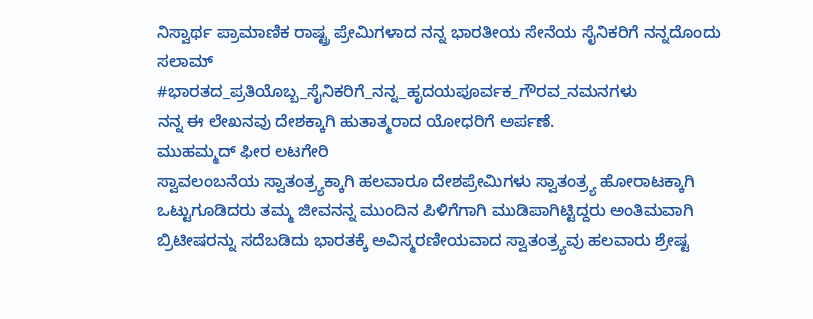ನಿಸ್ವಾರ್ಥ ಪ್ರಾಮಾಣಿಕ ರಾಷ್ಟ್ರ ಪ್ರೇಮಿಗಳಾದ ನನ್ನ ಭಾರತೀಯ ಸೇನೆಯ ಸೈನಿಕರಿಗೆ ನನ್ನದೊಂದು ಸಲಾಮ್
#ಭಾರತದ_ಪ್ರತಿಯೊಬ್ಬ_ಸೈನಿಕರಿಗೆ_ನನ್ನ_ಹೃದಯಪೂರ್ವಕ_ಗೌರವ_ನಮನಗಳು
ನನ್ನ ಈ ಲೇಖನವು ದೇಶಕ್ಕಾಗಿ ಹುತಾತ್ಮರಾದ ಯೋಧರಿಗೆ ಅರ್ಪಣೆ.
ಮುಹಮ್ಮದ್ ಫೀರ ಲಟಗೇರಿ
ಸ್ವಾವಲಂಬನೆಯ ಸ್ವಾತಂತ್ರ್ಯಕ್ಕಾಗಿ ಹಲವಾರೂ ದೇಶಪ್ರೇಮಿಗಳು ಸ್ವಾತಂತ್ರ್ಯ ಹೋರಾಟಕ್ಕಾಗಿ ಒಟ್ಟುಗೂಡಿದರು ತಮ್ಮ ಜೀವನನ್ನ ಮುಂದಿನ ಪಿಳಿಗೆಗಾಗಿ ಮುಡಿಪಾಗಿಟ್ಟಿದ್ದರು ಅಂತಿಮವಾಗಿ ಬ್ರಿಟೀಷರನ್ನು ಸದೆಬಡಿದು ಭಾರತಕ್ಕೆ ಅವಿಸ್ಮರಣೀಯವಾದ ಸ್ವಾತಂತ್ರ್ಯವು ಹಲವಾರು ಶ್ರೇಷ್ಟ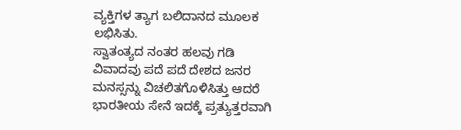ವ್ಯಕ್ತಿಗಳ ತ್ಯಾಗ ಬಲಿದಾನದ ಮೂಲಕ ಲಭಿಸಿತು.
ಸ್ವಾತಂತ್ಯದ ನಂತರ ಹಲವು ಗಡಿ ವಿವಾದವು ಪದೆ ಪದೆ ದೇಶದ ಜನರ ಮನಸ್ಸನ್ನು ವಿಚಲಿತಗೊಳಿಸಿತ್ತು ಆದರೆ ಭಾರತೀಯ ಸೇನೆ ಇದಕ್ಕೆ ಪ್ರತ್ಯುತ್ತರವಾಗಿ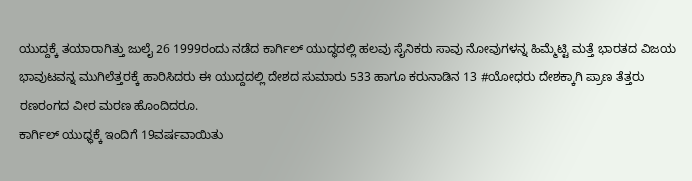ಯುದ್ದಕ್ಕೆ ತಯಾರಾಗಿತ್ತು ಜುಲೈ 26 1999ರಂದು ನಡೆದ ಕಾರ್ಗಿಲ್ ಯುದ್ಧದಲ್ಲಿ ಹಲವು ಸೈನಿಕರು ಸಾವು ನೋವುಗಳನ್ನ ಹಿಮ್ಮೆಟ್ಟಿ ಮತ್ತೆ ಭಾರತದ ವಿಜಯ ಭಾವುಟವನ್ನ ಮುಗಿಲೆತ್ತರಕ್ಕೆ ಹಾರಿಸಿದರು ಈ ಯುದ್ದದಲ್ಲಿ ದೇಶದ ಸುಮಾರು 533 ಹಾಗೂ ಕರುನಾಡಿನ 13 #ಯೋಧರು ದೇಶಕ್ಕಾಗಿ ಪ್ರಾಣ ತೆತ್ತರು ರಣರಂಗದ ವೀರ ಮರಣ ಹೊಂದಿದರೂ.
ಕಾರ್ಗಿಲ್ ಯುಧ್ಧಕ್ಕೆ ಇಂದಿಗೆ 19ವರ್ಷವಾಯಿತು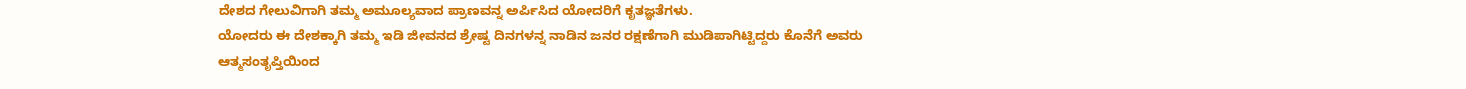ದೇಶದ ಗೇಲುವಿಗಾಗಿ ತಮ್ಮ ಅಮೂಲ್ಯವಾದ ಪ್ರಾಣವನ್ನ ಅರ್ಪಿಸಿದ ಯೋದರಿಗೆ ಕೃತಜ್ಞತೆಗಳು.
ಯೋದರು ಈ ದೇಶಕ್ಕಾಗಿ ತಮ್ಮ ಇಡಿ ಜೀವನದ ಶ್ರೇಷ್ಟ ದಿನಗಳನ್ನ ನಾಡಿನ ಜನರ ರಕ್ಷಣೆಗಾಗಿ ಮುಡಿಪಾಗಿಟ್ಟಿದ್ದರು ಕೊನೆಗೆ ಅವರು ಆತ್ಮಸಂತೃಪ್ತಿಯಿಂದ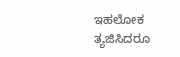ಇಹಲೋಕ ತ್ಯಜಿಸಿದರೂ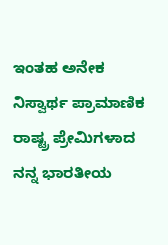ಇಂತಹ ಅನೇಕ ನಿಸ್ವಾರ್ಥ ಪ್ರಾಮಾಣಿಕ ರಾಷ್ಟ್ರ ಪ್ರೇಮಿಗಳಾದ ನನ್ನ ಭಾರತೀಯ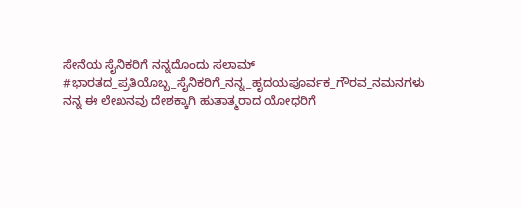ಸೇನೆಯ ಸೈನಿಕರಿಗೆ ನನ್ನದೊಂದು ಸಲಾಮ್
#ಭಾರತದ_ಪ್ರತಿಯೊಬ್ಬ_ಸೈನಿಕರಿಗೆ_ನನ್ನ_ಹೃದಯಪೂರ್ವಕ_ಗೌರವ_ನಮನಗಳು
ನನ್ನ ಈ ಲೇಖನವು ದೇಶಕ್ಕಾಗಿ ಹುತಾತ್ಮರಾದ ಯೋಧರಿಗೆ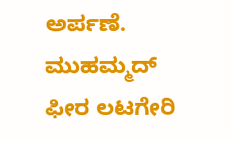ಅರ್ಪಣೆ.
ಮುಹಮ್ಮದ್ ಫೀರ ಲಟಗೇರಿ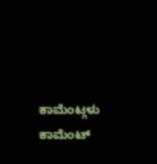ಕಾಮೆಂಟ್ಗಳು
ಕಾಮೆಂಟ್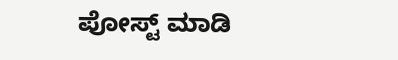ಪೋಸ್ಟ್ ಮಾಡಿ